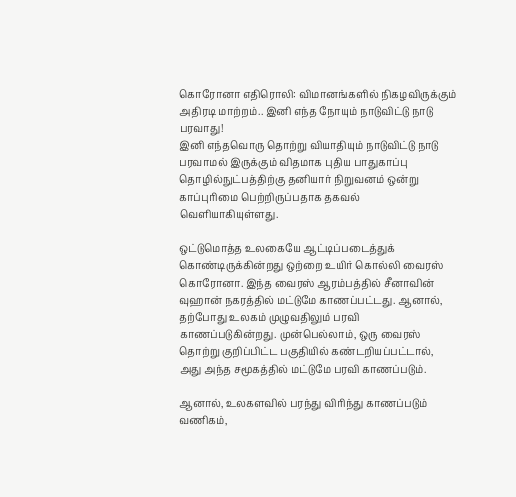கொரோனா எதிரொலி: விமானங்களில் நிகழவிருக்கும் அதிரடி மாற்றம்.. இனி எந்த நோயும் நாடுவிட்டு நாடு பரவாது!
இனி எந்தவொரு தொற்று வியாதியும் நாடுவிட்டு நாடு பரவாமல் இருக்கும் விதமாக புதிய பாதுகாப்பு தொழில்நுட்பத்திற்கு தனியார் நிறுவனம் ஒன்று காப்புரிமை பெற்றிருப்பதாக தகவல் வெளியாகியுள்ளது.

ஒட்டுமொத்த உலகையே ஆட்டிப்படைத்துக் கொண்டிருக்கின்றது ஒற்றை உயிர் கொல்லி வைரஸ் கொரோனா. இந்த வைரஸ் ஆரம்பத்தில் சீனாவின் வுஹான் நகரத்தில் மட்டுமே காணப்பட்டது. ஆனால், தற்போது உலகம் முழுவதிலும் பரவி காணப்படுகின்றது. முன்பெல்லாம், ஒரு வைரஸ் தொற்று குறிப்பிட்ட பகுதியில் கண்டறியப்பட்டால், அது அந்த சமூகத்தில் மட்டுமே பரவி காணப்படும்.

ஆனால், உலகளவில் பரந்து விரிந்து காணப்படும் வணிகம்,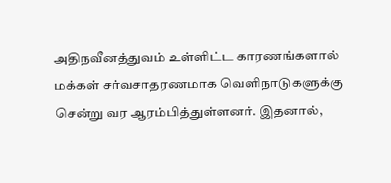அதிநவீனத்துவம் உள்ளிட்ட காரணங்களால் மக்கள் சர்வசாதரணமாக வெளிநாடுகளுக்கு சென்று வர ஆரம்பித்துள்ளனர். இதனால்,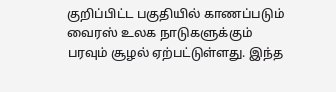குறிப்பிட்ட பகுதியில் காணப்படும் வைரஸ் உலக நாடுகளுக்கும் பரவும் சூழல் ஏற்பட்டுள்ளது. இந்த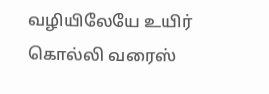வழியிலேயே உயிர் கொல்லி வரைஸ்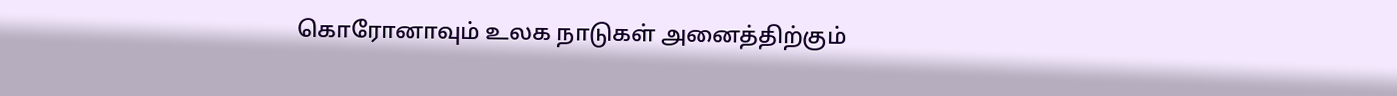கொரோனாவும் உலக நாடுகள் அனைத்திற்கும்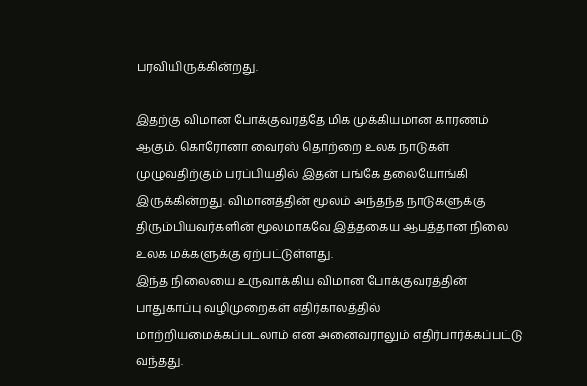பரவியிருக்கின்றது.

இதற்கு விமான போக்குவரத்தே மிக முக்கியமான காரணம் ஆகும். கொரோனா வைரஸ் தொற்றை உலக நாடுகள் முழுவதிற்கும் பரப்பியதில் இதன் பங்கே தலையோங்கி இருக்கின்றது. விமானத்தின் மூலம் அந்தந்த நாடுகளுக்கு திரும்பியவர்களின் மூலமாகவே இத்தகைய ஆபத்தான நிலை உலக மக்களுக்கு ஏற்பட்டுள்ளது.
இந்த நிலையை உருவாக்கிய விமான போக்குவரத்தின் பாதுகாப்பு வழிமுறைகள் எதிர்காலத்தில் மாற்றியமைக்கப்படலாம் என அனைவராலும் எதிர்பார்க்கப்பட்டு வந்தது.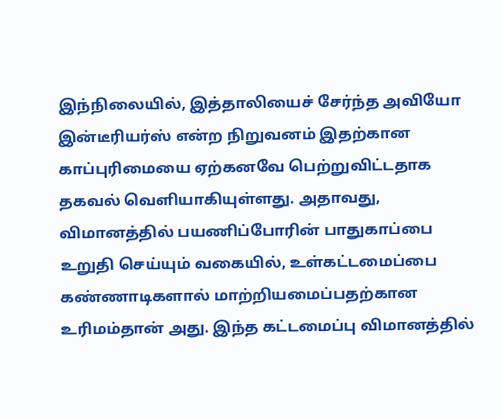இந்நிலையில், இத்தாலியைச் சேர்ந்த அவியோ இன்டீரியர்ஸ் என்ற நிறுவனம் இதற்கான காப்புரிமையை ஏற்கனவே பெற்றுவிட்டதாக தகவல் வெளியாகியுள்ளது. அதாவது, விமானத்தில் பயணிப்போரின் பாதுகாப்பை உறுதி செய்யும் வகையில், உள்கட்டமைப்பை கண்ணாடிகளால் மாற்றியமைப்பதற்கான உரிமம்தான் அது. இந்த கட்டமைப்பு விமானத்தில்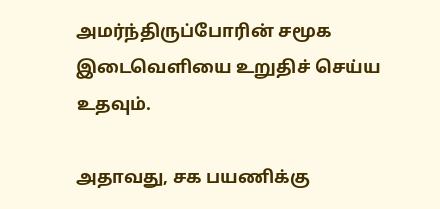அமர்ந்திருப்போரின் சமூக இடைவெளியை உறுதிச் செய்ய உதவும்.

அதாவது, சக பயணிக்கு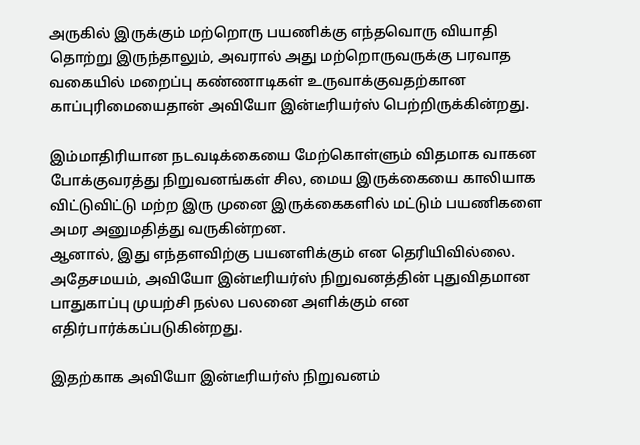அருகில் இருக்கும் மற்றொரு பயணிக்கு எந்தவொரு வியாதி தொற்று இருந்தாலும், அவரால் அது மற்றொருவருக்கு பரவாத வகையில் மறைப்பு கண்ணாடிகள் உருவாக்குவதற்கான காப்புரிமையைதான் அவியோ இன்டீரியர்ஸ் பெற்றிருக்கின்றது.

இம்மாதிரியான நடவடிக்கையை மேற்கொள்ளும் விதமாக வாகன போக்குவரத்து நிறுவனங்கள் சில, மைய இருக்கையை காலியாக விட்டுவிட்டு மற்ற இரு முனை இருக்கைகளில் மட்டும் பயணிகளை அமர அனுமதித்து வருகின்றன.
ஆனால், இது எந்தளவிற்கு பயனளிக்கும் என தெரியிவில்லை. அதேசமயம், அவியோ இன்டீரியர்ஸ் நிறுவனத்தின் புதுவிதமான பாதுகாப்பு முயற்சி நல்ல பலனை அளிக்கும் என எதிர்பார்க்கப்படுகின்றது.

இதற்காக அவியோ இன்டீரியர்ஸ் நிறுவனம்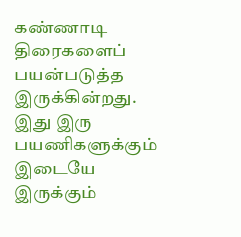கண்ணாடி திரைகளைப் பயன்படுத்த இருக்கின்றது. இது இரு பயணிகளுக்கும் இடையே இருக்கும்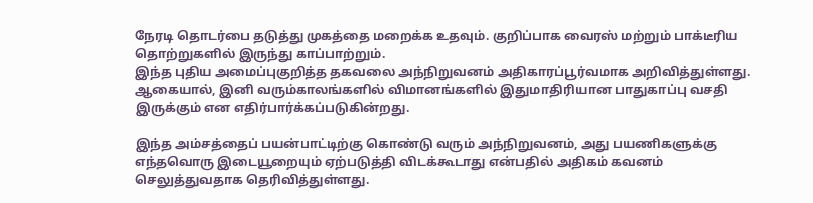நேரடி தொடர்பை தடுத்து முகத்தை மறைக்க உதவும். குறிப்பாக வைரஸ் மற்றும் பாக்டீரிய தொற்றுகளில் இருந்து காப்பாற்றும்.
இந்த புதிய அமைப்புகுறித்த தகவலை அந்நிறுவனம் அதிகாரப்பூர்வமாக அறிவித்துள்ளது. ஆகையால், இனி வரும்காலங்களில் விமானங்களில் இதுமாதிரியான பாதுகாப்பு வசதி இருக்கும் என எதிர்பார்க்கப்படுகின்றது.

இந்த அம்சத்தைப் பயன்பாட்டிற்கு கொண்டு வரும் அந்நிறுவனம், அது பயணிகளுக்கு எந்தவொரு இடையூறையும் ஏற்படுத்தி விடக்கூடாது என்பதில் அதிகம் கவனம் செலுத்துவதாக தெரிவித்துள்ளது.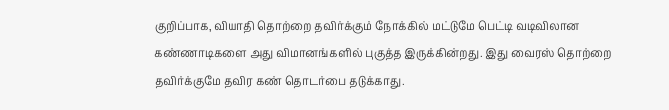குறிப்பாக, வியாதி தொற்றை தவிர்க்கும் நோக்கில் மட்டுமே பெட்டி வடிவிலான கண்ணாடிகளை அது விமானங்களில் புகுத்த இருக்கின்றது. இது வைரஸ் தொற்றை தவிர்க்குமே தவிர கண் தொடர்பை தடுக்காது.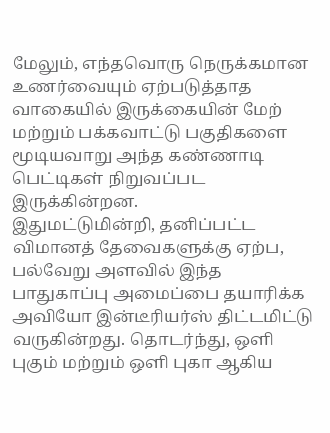மேலும், எந்தவொரு நெருக்கமான உணர்வையும் ஏற்படுத்தாத வாகையில் இருக்கையின் மேற் மற்றும் பக்கவாட்டு பகுதிகளை மூடியவாறு அந்த கண்ணாடி பெட்டிகள் நிறுவப்பட இருக்கின்றன.
இதுமட்டுமின்றி, தனிப்பட்ட விமானத் தேவைகளுக்கு ஏற்ப, பல்வேறு அளவில் இந்த பாதுகாப்பு அமைப்பை தயாரிக்க அவியோ இன்டீரியர்ஸ் திட்டமிட்டு வருகின்றது. தொடர்ந்து, ஒளி புகும் மற்றும் ஒளி புகா ஆகிய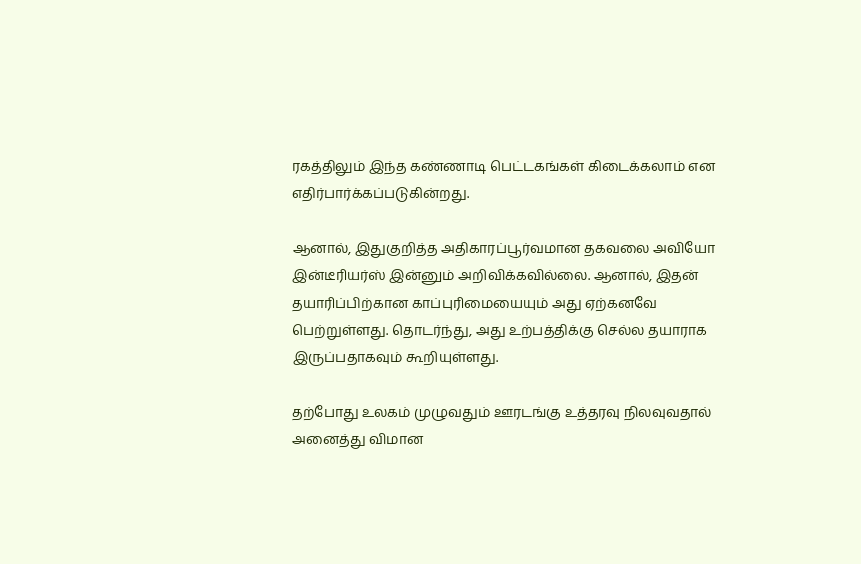ரகத்திலும் இந்த கண்ணாடி பெட்டகங்கள் கிடைக்கலாம் என எதிர்பார்க்கப்படுகின்றது.

ஆனால், இதுகுறித்த அதிகாரப்பூர்வமான தகவலை அவியோ இன்டீரியர்ஸ் இன்னும் அறிவிக்கவில்லை. ஆனால், இதன் தயாரிப்பிற்கான காப்புரிமையையும் அது ஏற்கனவே பெற்றுள்ளது. தொடர்ந்து, அது உற்பத்திக்கு செல்ல தயாராக இருப்பதாகவும் கூறியுள்ளது.

தற்போது உலகம் முழுவதும் ஊரடங்கு உத்தரவு நிலவுவதால் அனைத்து விமான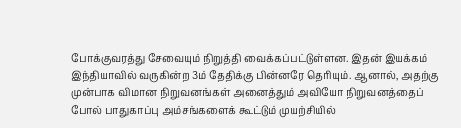போக்குவரத்து சேவையும் நிறுத்தி வைக்கப்பட்டுள்ளன. இதன் இயக்கம் இந்தியாவில் வருகின்ற 3ம் தேதிக்கு பின்னரே தெரியும். ஆனால், அதற்கு முன்பாக விமான நிறுவனங்கள் அனைத்தும் அவியோ நிறுவனத்தைப் போல் பாதுகாப்பு அம்சங்களைக் கூட்டும் முயற்சியில்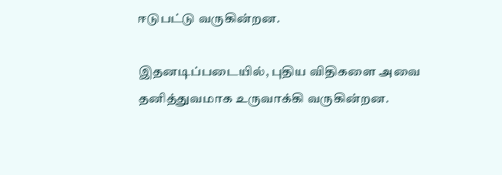ஈடுபட்டு வருகின்றன.

இதனடிப்படையில், புதிய விதிகளை அவை தனித்துவமாக உருவாக்கி வருகின்றன.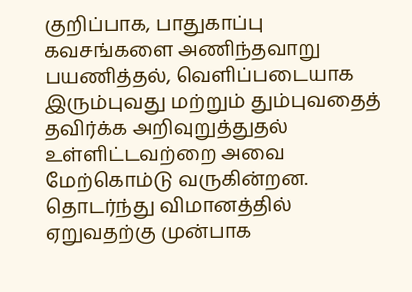குறிப்பாக, பாதுகாப்பு கவசங்களை அணிந்தவாறு பயணித்தல், வெளிப்படையாக இரும்புவது மற்றும் தும்புவதைத் தவிர்க்க அறிவுறுத்துதல் உள்ளிட்டவற்றை அவை மேற்கொம்டு வருகின்றன. தொடர்ந்து விமானத்தில் ஏறுவதற்கு முன்பாக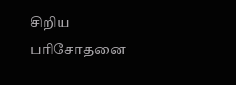சிறிய பரிசோதனை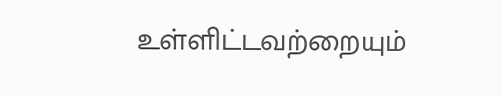உள்ளிட்டவற்றையும்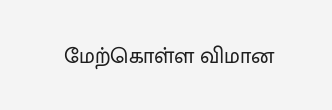மேற்கொள்ள விமான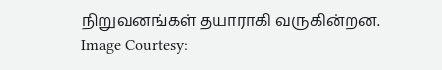நிறுவனங்கள் தயாராகி வருகின்றன.
Image Courtesy: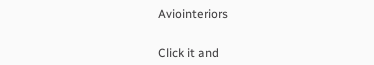Aviointeriors


Click it and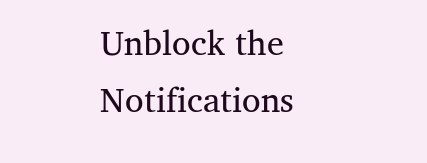Unblock the Notifications